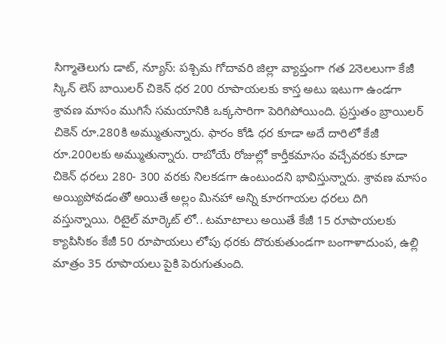సిగ్మాతెలుగు డాట్, న్యూస్: పశ్చిమ గోదావరి జిల్లా వ్యాప్తంగా గత 2నెలలుగా కేజీ స్కిన్ లెస్ బాయిలర్ చికెన్ ధర 200 రూపాయలకు కాస్త అటు ఇటుగా ఉండగా శ్రావణ మాసం ముగిసే సమయానికి ఒక్కసారిగా పెరిగిపోయింది. ప్రస్తుతం బ్రాయిలర్ చికెన్ రూ.280కి అమ్ముతున్నారు. ఫారం కోడి ధర కూడా అదే దారిలో కేజీ రూ.200లకు అమ్ముతున్నారు. రాబోయే రోజుల్లో కార్తీకమాసం వచ్చేవరకు కూడా చికెన్ ధరలు 280- 300 వరకు నిలకడగా ఉంటుందని భావిస్తున్నారు. శ్రావణ మాసం అయ్యిపోవడంతో అయితే అల్లం మినహా అన్ని కూరగాయల ధరలు దిగి వస్తున్నాయి. రిటైల్ మార్కెట్ లో.. టమాటాలు అయితే కేజీ 15 రూపాయలకు క్యాపిసికం కేజీ 50 రూపాయలు లోపు ధరకు దొరుకుతుండగా బంగాళాదుంప, ఉల్లి మాత్రం 35 రూపాయలు పైకి పెరుగుతుంది.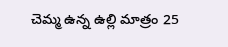చెమ్మ ఉన్న ఉల్లి మాత్రం 25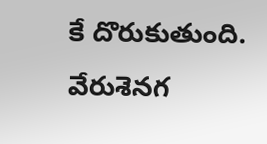కే దొరుకుతుంది. వేరుశెనగ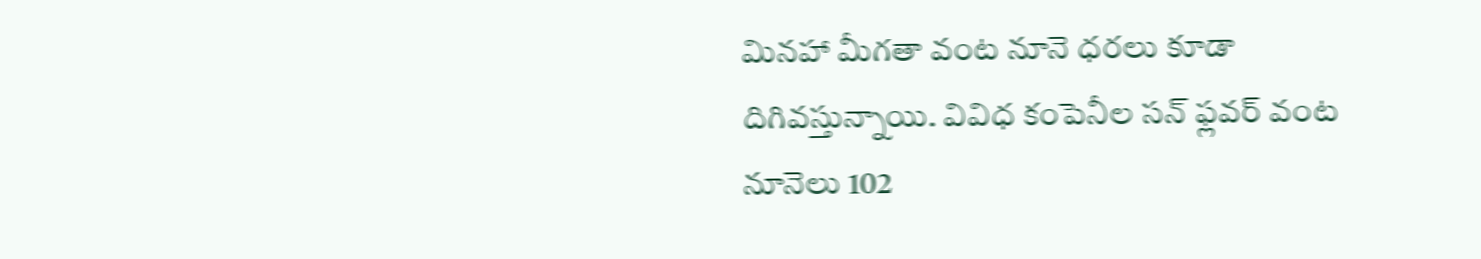మినహా మీగతా వంట నూనె ధరలు కూడా దిగివస్తున్నాయి. వివిధ కంపెనీల సన్ ఫ్లవర్ వంట నూనెలు 102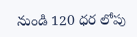నుండి 120 ధర లోపు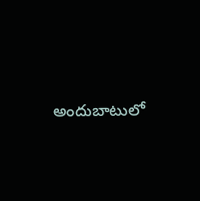అందుబాటులో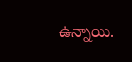ఉన్నాయి.